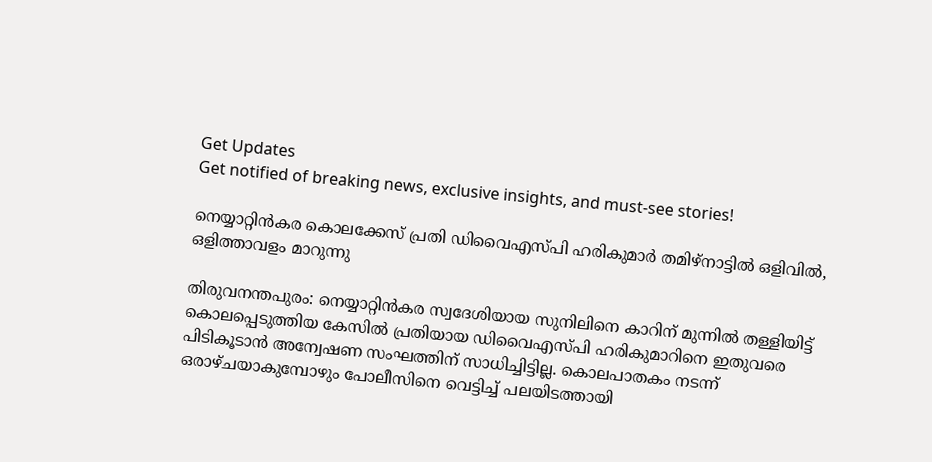Get Updates
Get notified of breaking news, exclusive insights, and must-see stories!

നെയ്യാറ്റിൻകര കൊലക്കേസ് പ്രതി ഡിവൈഎസ്പി ഹരികുമാർ തമിഴ്നാട്ടിൽ ഒളിവിൽ, ഒളിത്താവളം മാറുന്നു

തിരുവനന്തപുരം: നെയ്യാറ്റിന്‍കര സ്വദേശിയായ സുനിലിനെ കാറിന് മുന്നില്‍ തള്ളിയിട്ട് കൊലപ്പെടുത്തിയ കേസില്‍ പ്രതിയായ ഡിവൈഎസ്പി ഹരികുമാറിനെ ഇതുവരെ പിടികൂടാന്‍ അന്വേഷണ സംഘത്തിന് സാധിച്ചിട്ടില്ല. കൊലപാതകം നടന്ന് ഒരാഴ്ചയാകുമ്പോഴും പോലീസിനെ വെട്ടിച്ച് പലയിടത്തായി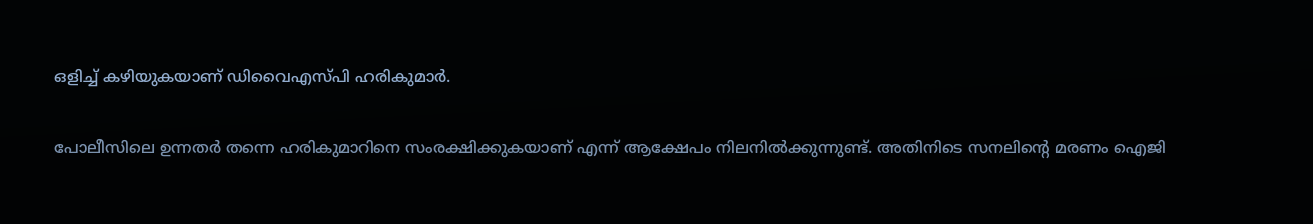ഒളിച്ച് കഴിയുകയാണ് ഡിവൈഎസ്പി ഹരികുമാര്‍.

പോലീസിലെ ഉന്നതര്‍ തന്നെ ഹരികുമാറിനെ സംരക്ഷിക്കുകയാണ് എന്ന് ആക്ഷേപം നിലനില്‍ക്കുന്നുണ്ട്. അതിനിടെ സനലിന്റെ മരണം ഐജി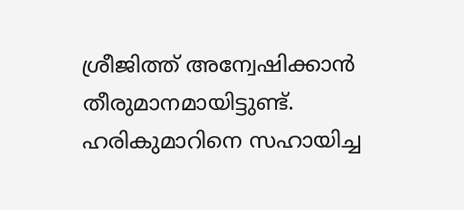ശ്രീജിത്ത് അന്വേഷിക്കാന്‍ തീരുമാനമായിട്ടുണ്ട്. ഹരികുമാറിനെ സഹായിച്ച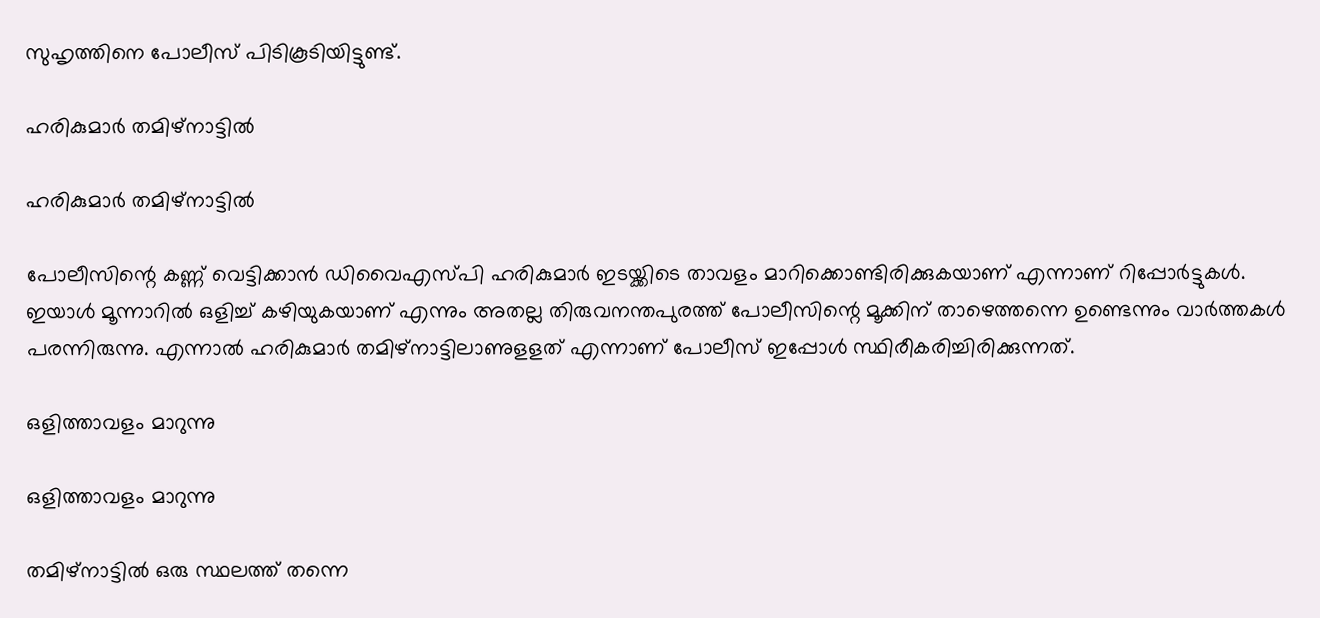സുഹൃത്തിനെ പോലീസ് പിടികൂടിയിട്ടുണ്ട്.

ഹരികുമാർ തമിഴ്നാട്ടിൽ

ഹരികുമാർ തമിഴ്നാട്ടിൽ

പോലീസിന്റെ കണ്ണ് വെട്ടിക്കാന്‍ ഡിവൈഎസ്പി ഹരികുമാര്‍ ഇടയ്ക്കിടെ താവളം മാറിക്കൊണ്ടിരിക്കുകയാണ് എന്നാണ് റിപ്പോര്‍ട്ടുകള്‍. ഇയാള്‍ മൂന്നാറില്‍ ഒളിച്ച് കഴിയുകയാണ് എന്നും അതല്ല തിരുവനന്തപുരത്ത് പോലീസിന്റെ മൂക്കിന് താഴെത്തന്നെ ഉണ്ടെന്നും വാര്‍ത്തകള്‍ പരന്നിരുന്നു. എന്നാല്‍ ഹരികുമാര്‍ തമിഴ്‌നാട്ടിലാണുളളത് എന്നാണ് പോലീസ് ഇപ്പോള്‍ സ്ഥിരീകരിച്ചിരിക്കുന്നത്.

ഒളിത്താവളം മാറുന്നു

ഒളിത്താവളം മാറുന്നു

തമിഴ്‌നാട്ടില്‍ ഒരു സ്ഥലത്ത് തന്നെ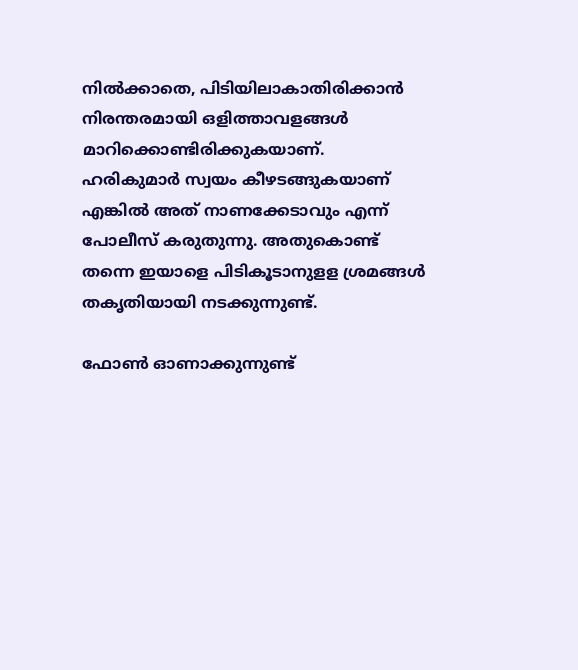നില്‍ക്കാതെ, പിടിയിലാകാതിരിക്കാന്‍ നിരന്തരമായി ഒളിത്താവളങ്ങള്‍ മാറിക്കൊണ്ടിരിക്കുകയാണ്. ഹരികുമാര്‍ സ്വയം കീഴടങ്ങുകയാണ് എങ്കില്‍ അത് നാണക്കേടാവും എന്ന് പോലീസ് കരുതുന്നു. അതുകൊണ്ട് തന്നെ ഇയാളെ പിടികൂടാനുളള ശ്രമങ്ങള്‍ തകൃതിയായി നടക്കുന്നുണ്ട്.

ഫോൺ ഓണാക്കുന്നുണ്ട്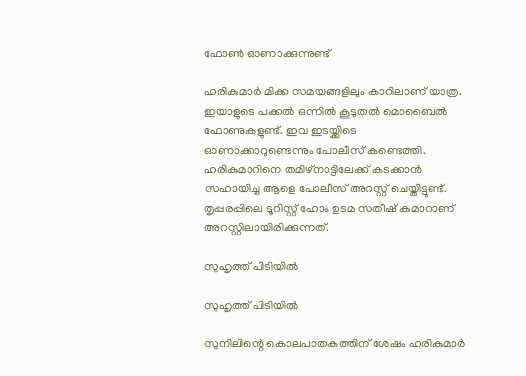ഫോൺ ഓണാക്കുന്നുണ്ട്

ഹരികുമാര്‍ മിക്ക സമയങ്ങളിലും കാറിലാണ് യാത്ര. ഇയാളുടെ പക്കല്‍ ഒന്നില്‍ കൂടുതല്‍ മൊബൈല്‍ ഫോണുകളുണ്ട്. ഇവ ഇടയ്ക്കിടെ ഓണാക്കാറുണ്ടെന്നും പോലീസ് കണ്ടെത്തി. ഹരികുമാറിനെ തമിഴ്‌നാട്ടിലേക്ക് കടക്കാന്‍ സഹായിച്ച ആളെ പോലീസ് അറസ്റ്റ് ചെയ്തിട്ടുണ്ട്. തൃപ്പരപ്പിലെ ടൂറിസ്റ്റ് ഹോം ഉടമ സതീഷ് കുമാറാണ് അറസ്റ്റിലായിരിക്കുന്നത്.

സുഹൃത്ത് പിടിയിൽ

സുഹൃത്ത് പിടിയിൽ

സുനിലിന്റെ കൊലപാതകത്തിന് ശേഷം ഹരികുമാര്‍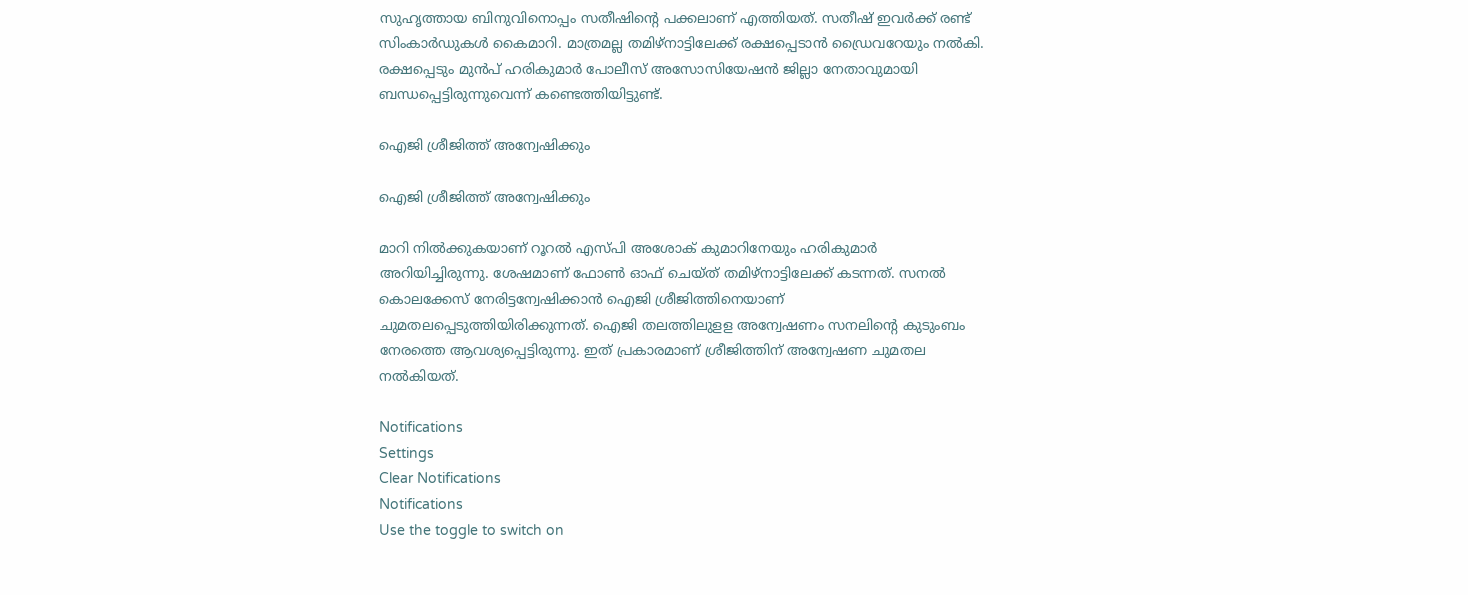സുഹൃത്തായ ബിനുവിനൊപ്പം സതീഷിന്റെ പക്കലാണ് എത്തിയത്. സതീഷ് ഇവര്‍ക്ക് രണ്ട് സിംകാര്‍ഡുകള്‍ കൈമാറി. മാത്രമല്ല തമിഴ്‌നാട്ടിലേക്ക് രക്ഷപ്പെടാന്‍ ഡ്രൈവറേയും നല്‍കി. രക്ഷപ്പെടും മുന്‍പ് ഹരികുമാര്‍ പോലീസ് അസോസിയേഷന്‍ ജില്ലാ നേതാവുമായി ബന്ധപ്പെട്ടിരുന്നുവെന്ന് കണ്ടെത്തിയിട്ടുണ്ട്.

ഐജി ശ്രീജിത്ത് അന്വേഷിക്കും

ഐജി ശ്രീജിത്ത് അന്വേഷിക്കും

മാറി നില്‍ക്കുകയാണ് റൂറല്‍ എസ്പി അശോക് കുമാറിനേയും ഹരികുമാര്‍ അറിയിച്ചിരുന്നു. ശേഷമാണ് ഫോണ്‍ ഓഫ് ചെയ്ത് തമിഴ്‌നാട്ടിലേക്ക് കടന്നത്. സനല്‍ കൊലക്കേസ് നേരിട്ടന്വേഷിക്കാന്‍ ഐജി ശ്രീജിത്തിനെയാണ് ചുമതലപ്പെടുത്തിയിരിക്കുന്നത്. ഐജി തലത്തിലുളള അന്വേഷണം സനലിന്റെ കുടുംബം നേരത്തെ ആവശ്യപ്പെട്ടിരുന്നു. ഇത് പ്രകാരമാണ് ശ്രീജിത്തിന് അന്വേഷണ ചുമതല നല്‍കിയത്.

Notifications
Settings
Clear Notifications
Notifications
Use the toggle to switch on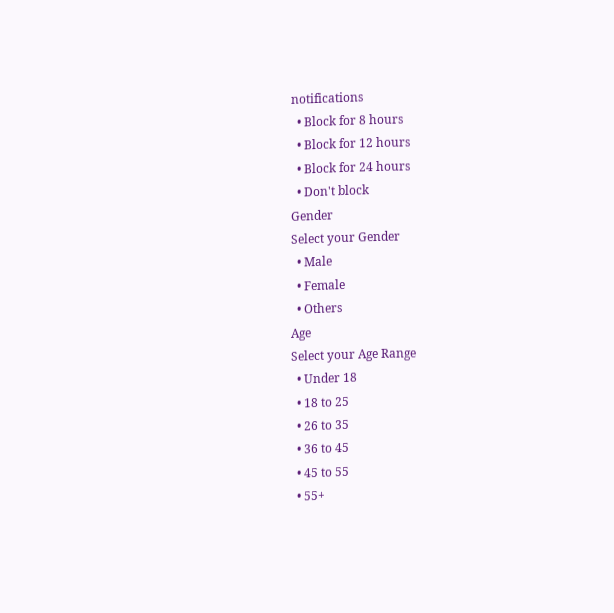notifications
  • Block for 8 hours
  • Block for 12 hours
  • Block for 24 hours
  • Don't block
Gender
Select your Gender
  • Male
  • Female
  • Others
Age
Select your Age Range
  • Under 18
  • 18 to 25
  • 26 to 35
  • 36 to 45
  • 45 to 55
  • 55+